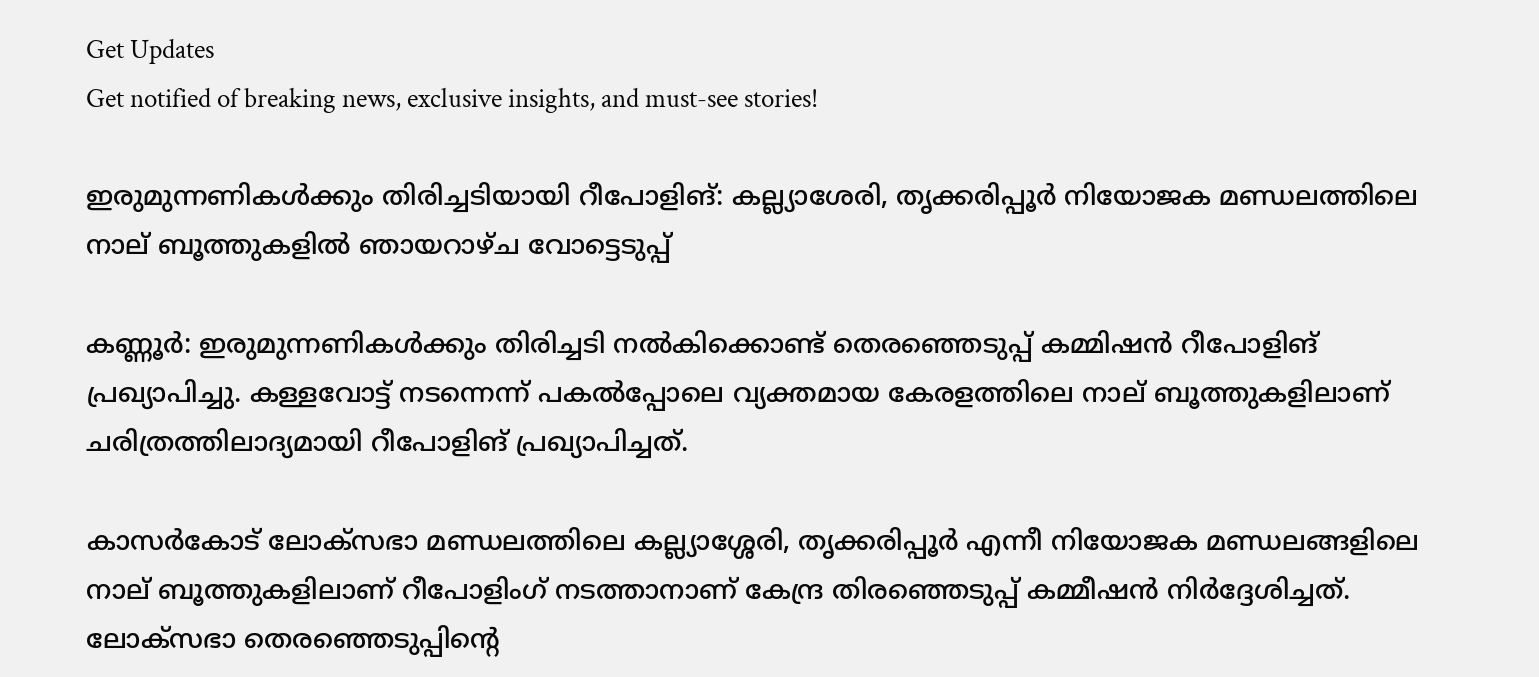Get Updates
Get notified of breaking news, exclusive insights, and must-see stories!

ഇരുമുന്നണികള്‍ക്കും തിരിച്ചടിയായി റീപോളിങ്: കല്ല്യാശേരി, തൃക്കരിപ്പൂർ നിയോജക മണ്ഡലത്തിലെ നാല് ബൂത്തുകളില്‍ ഞായറാഴ്ച വോട്ടെടുപ്പ്

കണ്ണൂര്‍: ഇരുമുന്നണികള്‍ക്കും തിരിച്ചടി നല്‍കിക്കൊണ്ട് തെരഞ്ഞെടുപ്പ് കമ്മിഷന്‍ റീപോളിങ് പ്രഖ്യാപിച്ചു. കള്ളവോട്ട് നടന്നെന്ന് പകല്‍പ്പോലെ വ്യക്തമായ കേരളത്തിലെ നാല് ബൂത്തുകളിലാണ് ചരിത്രത്തിലാദ്യമായി റീപോളിങ് പ്രഖ്യാപിച്ചത്.

കാസര്‍കോട് ലോക്‌സഭാ മണ്ഡലത്തിലെ കല്ല്യാശ്ശേരി, തൃക്കരിപ്പൂര്‍ എന്നീ നിയോജക മണ്ഡലങ്ങളിലെ നാല് ബൂത്തുകളിലാണ് റീപോളിംഗ് നടത്താനാണ് കേന്ദ്ര തിരഞ്ഞെടുപ്പ് കമ്മീഷന്‍ നിര്‍ദ്ദേശിച്ചത്. ലോക്‌സഭാ തെരഞ്ഞെടുപ്പിന്റെ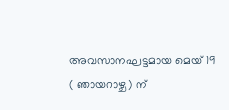അവസാനഘട്ടമായ മെയ് 19 ( ഞായറാഴ്ച) ന്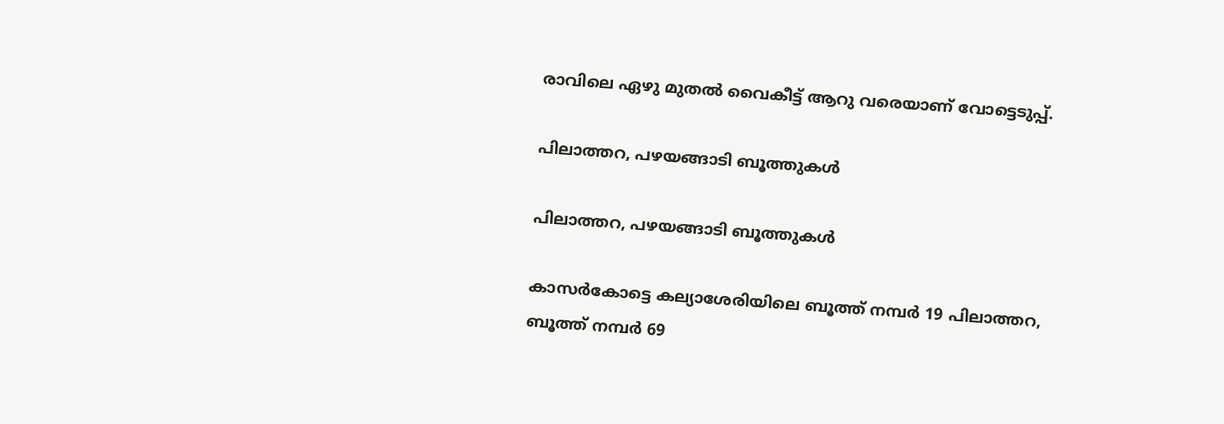രാവിലെ ഏഴു മുതല്‍ വൈകീട്ട് ആറു വരെയാണ് വോട്ടെടുപ്പ്.

പിലാത്തറ, പഴയങ്ങാടി ബൂത്തുകൾ

പിലാത്തറ, പഴയങ്ങാടി ബൂത്തുകൾ

കാസര്‍കോട്ടെ കല്യാശേരിയിലെ ബൂത്ത് നമ്പര്‍ 19 പിലാത്തറ, ബൂത്ത് നമ്പര്‍ 69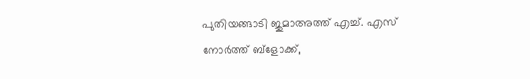പുതിയങ്ങാടി ജുമാഅത്ത് എച്ച്. എസ് നോര്‍ത്ത് ബ്‌ളോക്ക്,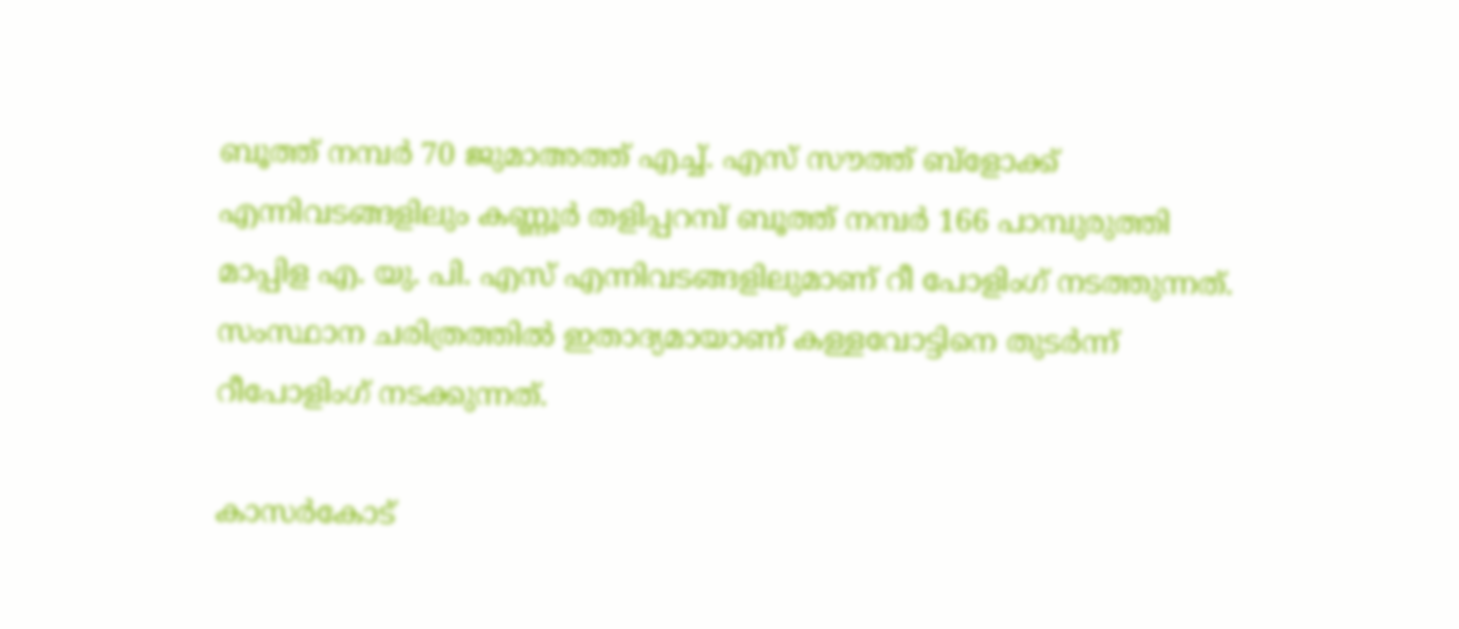ബൂത്ത് നമ്പര്‍ 70 ജുമാഅത്ത് എച്ച്. എസ് സൗത്ത് ബ്‌ളോക്ക് എന്നിവടങ്ങളിലും കണ്ണൂര്‍ തളിപ്പറമ്പ് ബൂത്ത് നമ്പര്‍ 166 പാമ്പുരുത്തി മാപ്പിള എ. യു. പി. എസ് എന്നിവടങ്ങളിലുമാണ് റീ പോളിംഗ് നടത്തുന്നത്. സംസ്ഥാന ചരിത്രത്തില്‍ ഇതാദ്യമായാണ് കള്ളവോട്ടിനെ തുടര്‍ന്ന് റീപോളിംഗ് നടക്കുന്നത്.

കാസർകോട്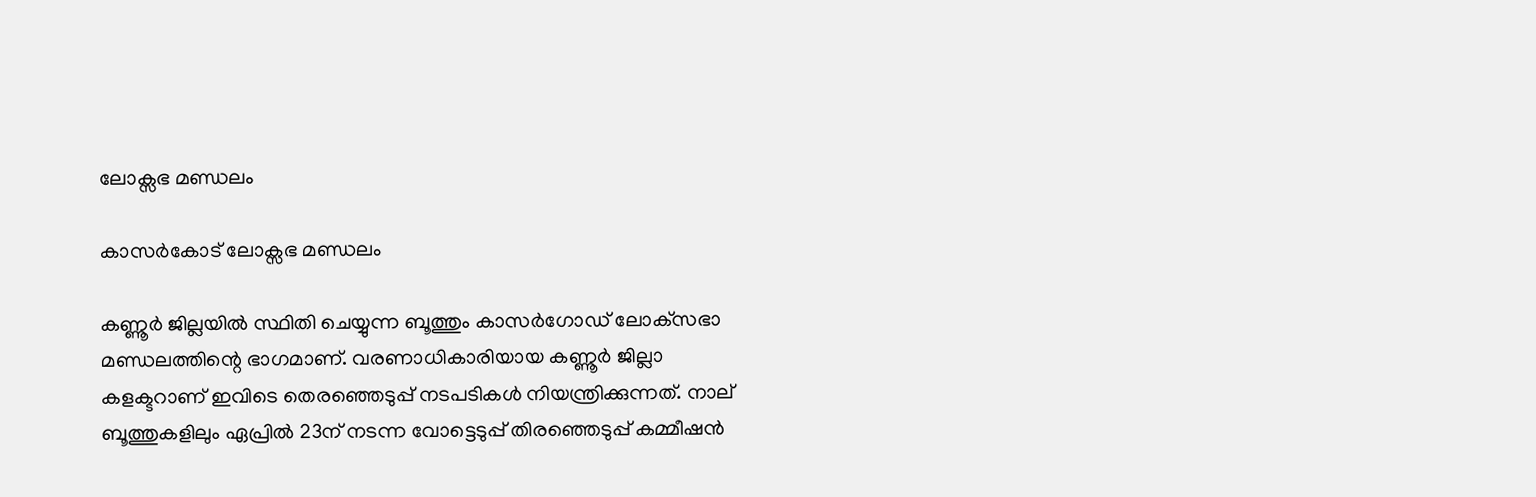ലോക്സഭ മണ്ഡലം

കാസർകോട് ലോക്സഭ മണ്ഡലം

കണ്ണൂര്‍ ജില്ലയില്‍ സ്ഥിതി ചെയ്യുന്ന ബൂത്തും കാസര്‍ഗോഡ് ലോക്‌സഭാ മണ്ഡലത്തിന്റെ ഭാഗമാണ്. വരണാധികാരിയായ കണ്ണൂര്‍ ജില്ലാ കളക്ടറാണ് ഇവിടെ തെരഞ്ഞെടുപ്പ് നടപടികള്‍ നിയന്ത്രിക്കുന്നത്. നാല് ബൂത്തുകളിലും ഏപ്രില്‍ 23ന് നടന്ന വോട്ടെടുപ്പ് തിരഞ്ഞെടുപ്പ് കമ്മീഷന്‍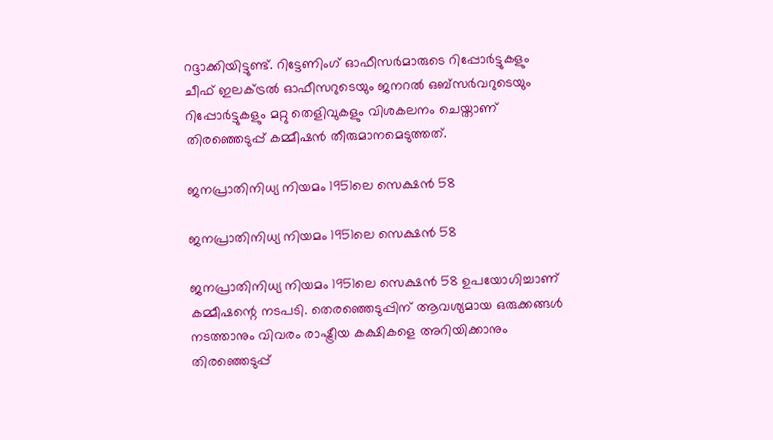റദ്ദാക്കിയിട്ടുണ്ട്. റിട്ടേണിംഗ് ഓഫീസര്‍മാരുടെ റിപ്പോര്‍ട്ടുകളും ചീഫ് ഇലക്ട്രല്‍ ഓഫീസറുടെയും ജനറല്‍ ഒബ്‌സര്‍വറുടെയും റിപ്പോര്‍ട്ടുകളും മറ്റു തെളിവുകളും വിശകലനം ചെയ്താണ് തിരഞ്ഞെടുപ്പ് കമ്മീഷന്‍ തീരുമാനമെടുത്തത്.

ജനപ്രാതിനിധ്യ നിയമം 1951ലെ സെക്ഷന്‍ 58

ജനപ്രാതിനിധ്യ നിയമം 1951ലെ സെക്ഷന്‍ 58

ജനപ്രാതിനിധ്യ നിയമം 1951ലെ സെക്ഷന്‍ 58 ഉപയോഗിച്ചാണ് കമ്മീഷന്റെ നടപടി. തെരഞ്ഞെടുപ്പിന് ആവശ്യമായ ഒരുക്കങ്ങള്‍ നടത്താനും വിവരം രാഷ്ട്രീയ കക്ഷികളെ അറിയിക്കാനും തിരഞ്ഞെടുപ്പ്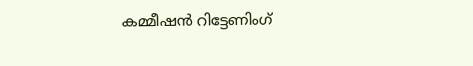കമ്മീഷന്‍ റിട്ടേണിംഗ്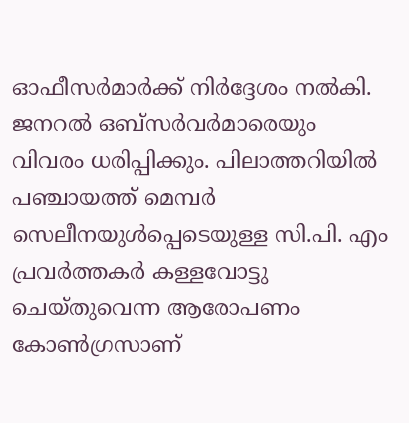ഓഫീസര്‍മാര്‍ക്ക് നിര്‍ദ്ദേശം നല്‍കി. ജനറല്‍ ഒബ്‌സര്‍വര്‍മാരെയും വിവരം ധരിപ്പിക്കും. പിലാത്തറിയില്‍ പഞ്ചായത്ത് മെമ്പര്‍ സെലീനയുള്‍പ്പെടെയുള്ള സി.പി. എം പ്രവര്‍ത്തകര്‍ കള്ളവോട്ടു ചെയ്തുവെന്ന ആരോപണം കോണ്‍ഗ്രസാണ്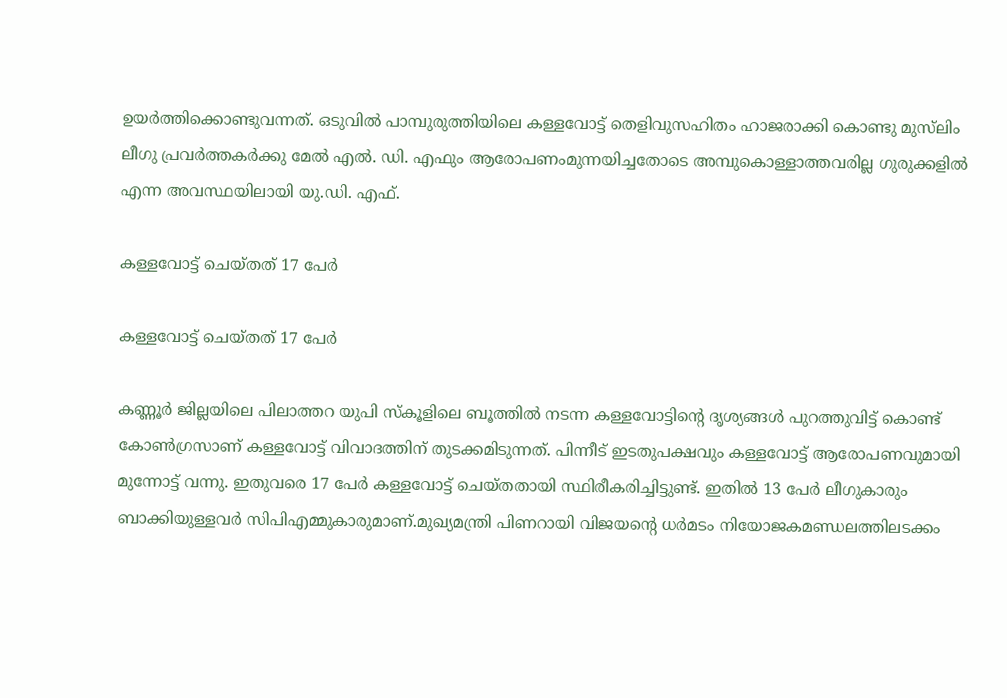ഉയര്‍ത്തിക്കൊണ്ടുവന്നത്. ഒടുവില്‍ പാമ്പുരുത്തിയിലെ കള്ളവോട്ട് തെളിവുസഹിതം ഹാജരാക്കി കൊണ്ടു മുസ്‌ലിം ലീഗു പ്രവര്‍ത്തകര്‍ക്കു മേല്‍ എല്‍. ഡി. എഫും ആരോപണംമുന്നയിച്ചതോടെ അമ്പുകൊള്ളാത്തവരില്ല ഗുരുക്കളില്‍ എന്ന അവസ്ഥയിലായി യു.ഡി. എഫ്.

കള്ളവോട്ട് ചെയ്തത് 17 പേർ

കള്ളവോട്ട് ചെയ്തത് 17 പേർ

കണ്ണൂര്‍ ജില്ലയിലെ പിലാത്തറ യുപി സ്‌കൂളിലെ ബൂത്തില്‍ നടന്ന കള്ളവോട്ടിന്റെ ദൃശ്യങ്ങള്‍ പുറത്തുവിട്ട് കൊണ്ട് കോണ്‍ഗ്രസാണ് കള്ളവോട്ട് വിവാദത്തിന് തുടക്കമിടുന്നത്. പിന്നീട് ഇടതുപക്ഷവും കള്ളവോട്ട് ആരോപണവുമായി മുന്നോട്ട് വന്നു. ഇതുവരെ 17 പേര്‍ കള്ളവോട്ട് ചെയ്തതായി സ്ഥിരീകരിച്ചിട്ടുണ്ട്. ഇതില്‍ 13 പേര്‍ ലീഗുകാരും ബാക്കിയുള്ളവര്‍ സിപിഎമ്മുകാരുമാണ്.മുഖ്യമന്ത്രി പിണറായി വിജയന്റെ ധര്‍മടം നിയോജകമണ്ഡലത്തിലടക്കം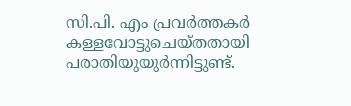സി.പി. എം പ്രവര്‍ത്തകര്‍ കള്ളവോട്ടുചെയ്തതായി പരാതിയുയുര്‍ന്നിട്ടുണ്ട്.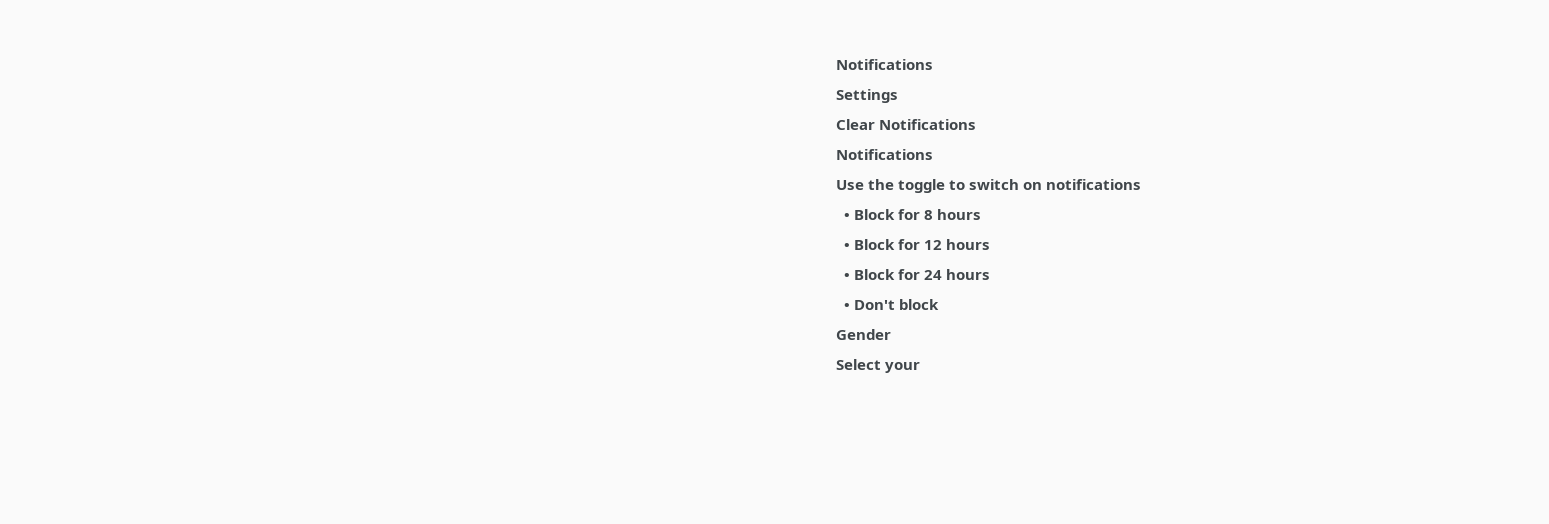Notifications
Settings
Clear Notifications
Notifications
Use the toggle to switch on notifications
  • Block for 8 hours
  • Block for 12 hours
  • Block for 24 hours
  • Don't block
Gender
Select your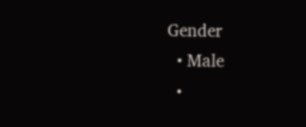Gender
  • Male
  •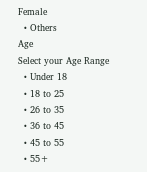Female
  • Others
Age
Select your Age Range
  • Under 18
  • 18 to 25
  • 26 to 35
  • 36 to 45
  • 45 to 55
  • 55+